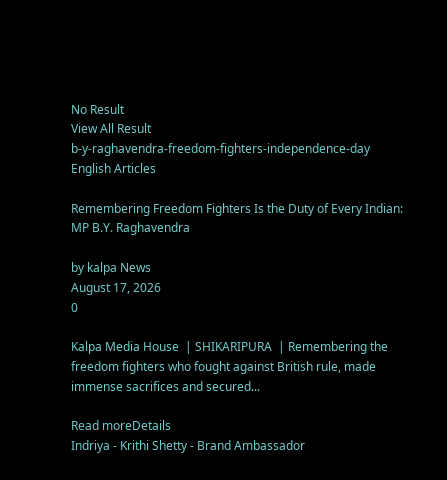No Result
View All Result
b-y-raghavendra-freedom-fighters-independence-day
English Articles

Remembering Freedom Fighters Is the Duty of Every Indian: MP B.Y. Raghavendra

by kalpa News
August 17, 2026
0

Kalpa Media House  | SHIKARIPURA  | Remembering the freedom fighters who fought against British rule, made immense sacrifices and secured...

Read moreDetails
Indriya - Krithi Shetty - Brand Ambassador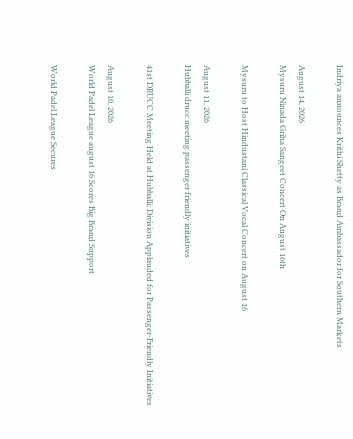Indriya announces Krithi Shetty as Brand Ambassador for Southern Markets

August 14, 2026
Mysuru Ninada Griha Sangeet Concert On August 16th

Mysuru to Host Hindustani Classical Vocal Concert on August 16

August 11, 2026
Hubballi drucc meeting passenger friendly initiatives

41st DRUCC Meeting Held at Hubballi; Division Applauded for Passenger-Friendly Initiatives

August 10, 2026
World Padel League august 16 Scores Big Brand Support

World Padel League Secures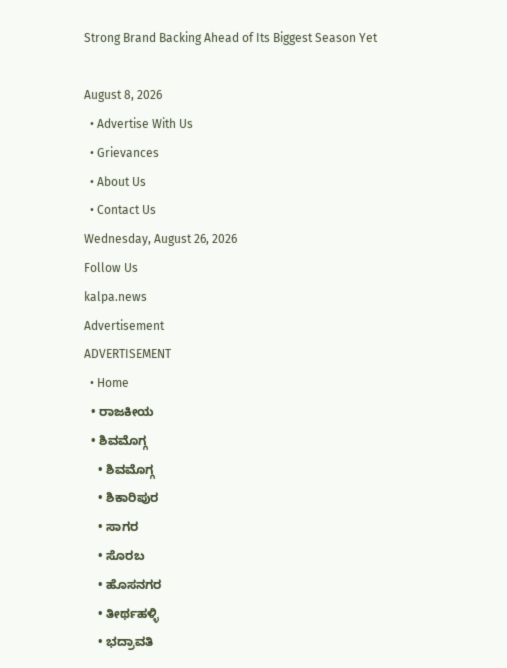Strong Brand Backing Ahead of Its Biggest Season Yet

August 8, 2026
  • Advertise With Us
  • Grievances
  • About Us
  • Contact Us
Wednesday, August 26, 2026
Follow Us
kalpa.news
Advertisement
ADVERTISEMENT
  • Home
  • ರಾಜಕೀಯ
  • ಶಿವಮೊಗ್ಗ
    • ಶಿವಮೊಗ್ಗ
    • ಶಿಕಾರಿಪುರ
    • ಸಾಗರ
    • ಸೊರಬ
    • ಹೊಸನಗರ
    • ತೀರ್ಥಹಳ್ಳಿ
    • ಭದ್ರಾವತಿ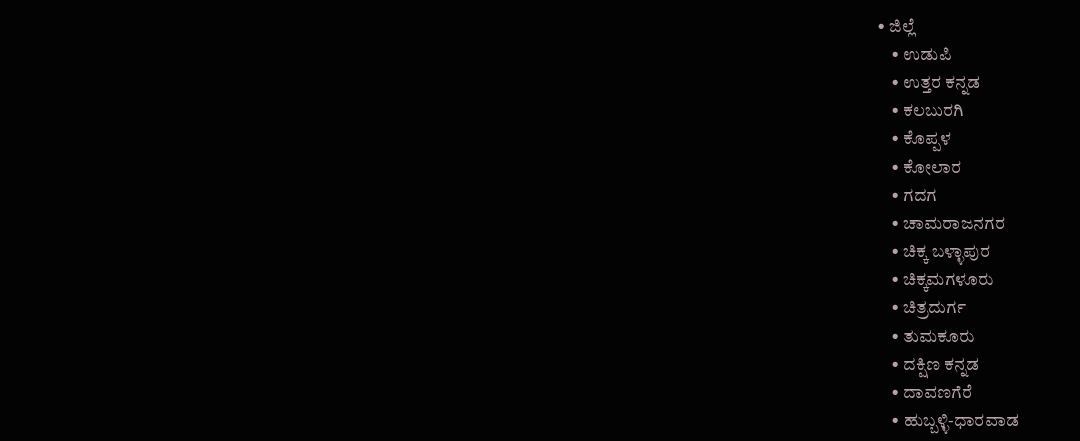• ಜಿಲ್ಲೆ
    • ಉಡುಪಿ
    • ಉತ್ತರ ಕನ್ನಡ
    • ಕಲಬುರಗಿ
    • ಕೊಪ್ಪಳ
    • ಕೋಲಾರ
    • ಗದಗ
    • ಚಾಮರಾಜನಗರ
    • ಚಿಕ್ಕ ಬಳ್ಳಾಪುರ
    • ಚಿಕ್ಕಮಗಳೂರು
    • ಚಿತ್ರದುರ್ಗ
    • ತುಮಕೂರು
    • ದಕ್ಷಿಣ ಕನ್ನಡ
    • ದಾವಣಗೆರೆ
    • ಹುಬ್ಬಳ್ಳಿ-ಧಾರವಾಡ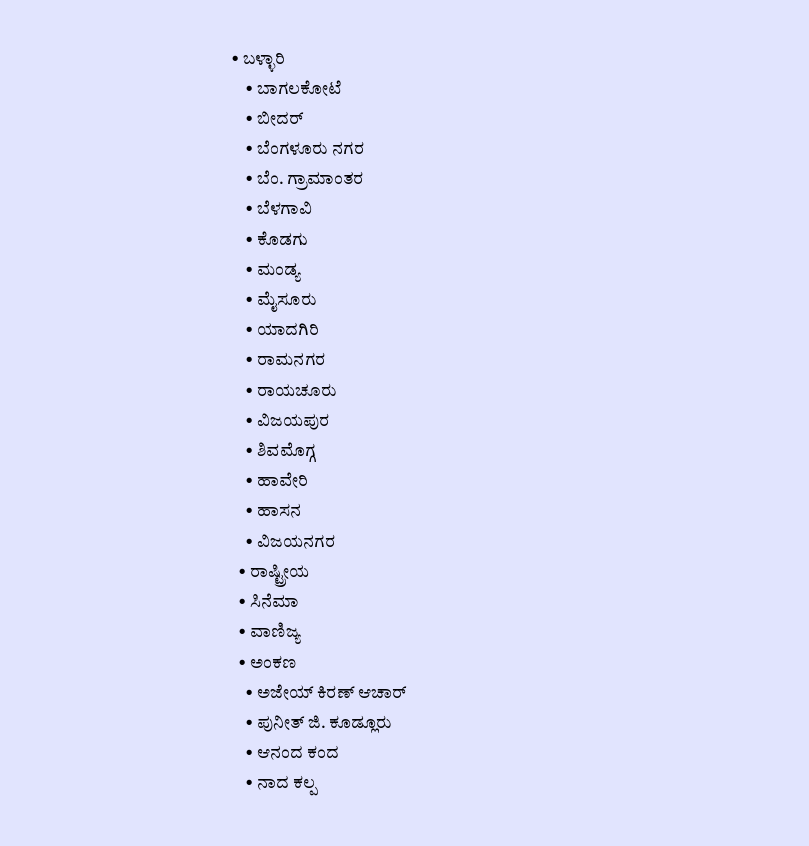• ಬಳ್ಳಾರಿ
    • ಬಾಗಲಕೋಟೆ
    • ಬೀದರ್
    • ಬೆಂಗಳೂರು ನಗರ
    • ಬೆಂ. ಗ್ರಾಮಾಂತರ
    • ಬೆಳಗಾವಿ
    • ಕೊಡಗು
    • ಮಂಡ್ಯ
    • ಮೈಸೂರು
    • ಯಾದಗಿರಿ
    • ರಾಮನಗರ
    • ರಾಯಚೂರು
    • ವಿಜಯಪುರ
    • ಶಿವಮೊಗ್ಗ
    • ಹಾವೇರಿ
    • ಹಾಸನ
    • ವಿಜಯನಗರ
  • ರಾಷ್ಟ್ರೀಯ
  • ಸಿನೆಮಾ
  • ವಾಣಿಜ್ಯ
  • ಅಂಕಣ
    • ಅಜೇಯ್ ಕಿರಣ್ ಆಚಾರ್
    • ಪುನೀತ್ ಜಿ. ಕೂಡ್ಲೂರು
    • ಆನಂದ ಕಂದ
    • ನಾದ ಕಲ್ಪ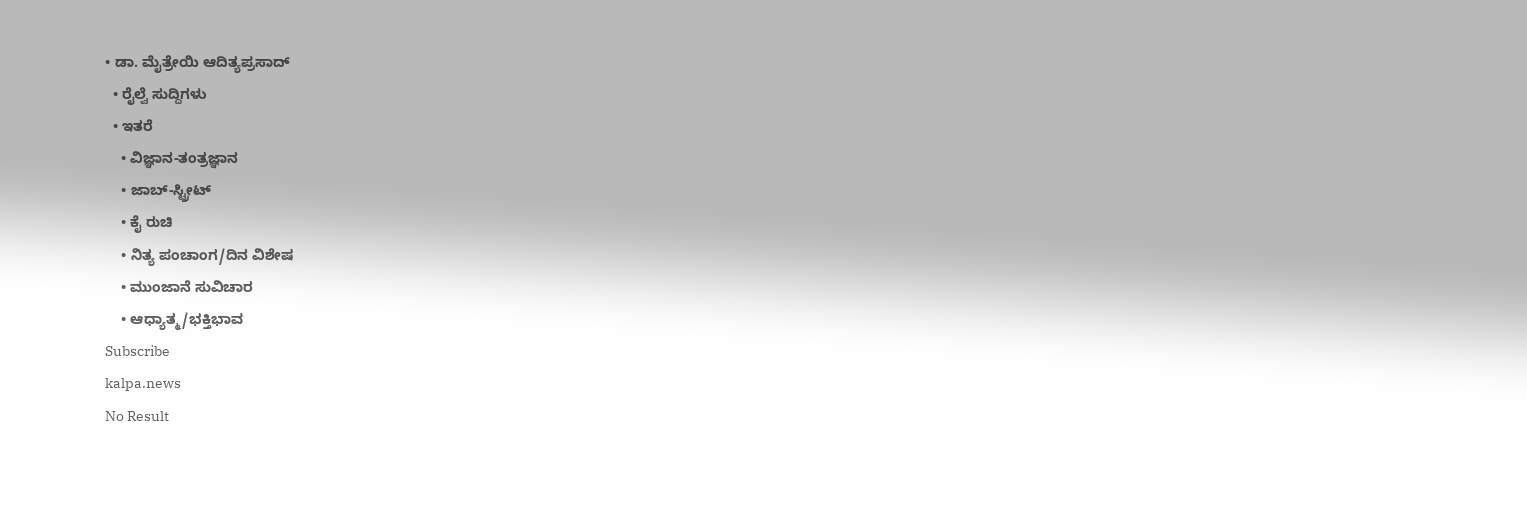• ಡಾ. ಮೈತ್ರೇಯಿ ಆದಿತ್ಯಪ್ರಸಾದ್
  • ರೈಲ್ವೆ ಸುದ್ದಿಗಳು
  • ಇತರೆ
    • ವಿಜ್ಞಾನ-ತಂತ್ರಜ್ಞಾನ
    • ಜಾಬ್-ಸ್ಟ್ರೀಟ್
    • ಕೈ ರುಚಿ
    • ನಿತ್ಯ ಪಂಚಾಂಗ/ದಿನ ವಿಶೇಷ
    • ಮುಂಜಾನೆ ಸುವಿಚಾರ
    • ಆಧ್ಯಾತ್ಮ/ಭಕ್ತಿಭಾವ
Subscribe
kalpa.news
No Result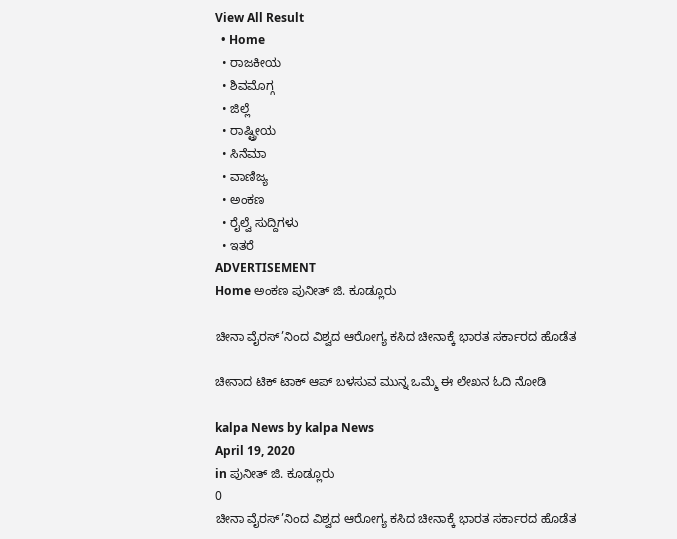View All Result
  • Home
  • ರಾಜಕೀಯ
  • ಶಿವಮೊಗ್ಗ
  • ಜಿಲ್ಲೆ
  • ರಾಷ್ಟ್ರೀಯ
  • ಸಿನೆಮಾ
  • ವಾಣಿಜ್ಯ
  • ಅಂಕಣ
  • ರೈಲ್ವೆ ಸುದ್ದಿಗಳು
  • ಇತರೆ
ADVERTISEMENT
Home ಅಂಕಣ ಪುನೀತ್ ಜಿ. ಕೂಡ್ಲೂರು

ಚೀನಾ ವೈರಸ್’ನಿಂದ ವಿಶ್ವದ ಆರೋಗ್ಯ ಕಸಿದ ಚೀನಾಕ್ಕೆ ಭಾರತ ಸರ್ಕಾರದ ಹೊಡೆತ

ಚೀನಾದ ಟಿಕ್ ಟಾಕ್ ಆಪ್ ಬಳಸುವ ಮುನ್ನ ಒಮ್ಮೆ ಈ ಲೇಖನ ಓದಿ ನೋಡಿ

kalpa News by kalpa News
April 19, 2020
in ಪುನೀತ್ ಜಿ. ಕೂಡ್ಲೂರು
0
ಚೀನಾ ವೈರಸ್’ನಿಂದ ವಿಶ್ವದ ಆರೋಗ್ಯ ಕಸಿದ ಚೀನಾಕ್ಕೆ ಭಾರತ ಸರ್ಕಾರದ ಹೊಡೆತ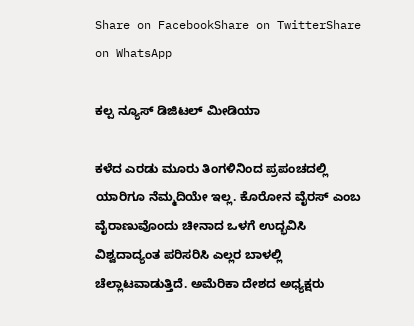Share on FacebookShare on TwitterShare on WhatsApp

ಕಲ್ಪ ನ್ಯೂಸ್ ಡಿಜಿಟಲ್ ಮೀಡಿಯಾ

ಕಳೆದ ಎರಡು ಮೂರು ತಿಂಗಳಿನಿಂದ ಪ್ರಪಂಚದಲ್ಲಿ ಯಾರಿಗೂ ನೆಮ್ಮದಿಯೇ ಇಲ್ಲ. ಕೊರೋನ ವೈರಸ್ ಎಂಬ ವೈರಾಣುವೊಂದು ಚೀನಾದ ಒಳಗೆ ಉದ್ಭವಿಸಿ ವಿಶ್ವದಾದ್ಯಂತ ಪರಿಸರಿಸಿ ಎಲ್ಲರ ಬಾಳಲ್ಲಿ ಚೆಲ್ಲಾಟವಾಡುತ್ತಿದೆ. ಅಮೆರಿಕಾ ದೇಶದ ಅಧ್ಯಕ್ಷರು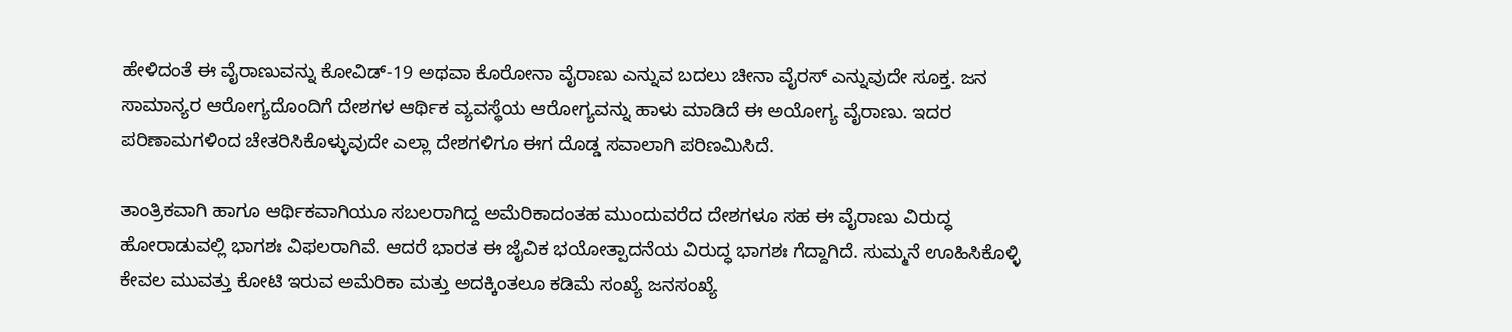ಹೇಳಿದಂತೆ ಈ ವೈರಾಣುವನ್ನು ಕೋವಿಡ್-19 ಅಥವಾ ಕೊರೋನಾ ವೈರಾಣು ಎನ್ನುವ ಬದಲು ಚೀನಾ ವೈರಸ್ ಎನ್ನುವುದೇ ಸೂಕ್ತ. ಜನ ಸಾಮಾನ್ಯರ ಆರೋಗ್ಯದೊಂದಿಗೆ ದೇಶಗಳ ಆರ್ಥಿಕ ವ್ಯವಸ್ಥೆಯ ಆರೋಗ್ಯವನ್ನು ಹಾಳು ಮಾಡಿದೆ ಈ ಅಯೋಗ್ಯ ವೈರಾಣು. ಇದರ ಪರಿಣಾಮಗಳಿಂದ ಚೇತರಿಸಿಕೊಳ್ಳುವುದೇ ಎಲ್ಲಾ ದೇಶಗಳಿಗೂ ಈಗ ದೊಡ್ಡ ಸವಾಲಾಗಿ ಪರಿಣಮಿಸಿದೆ.

ತಾಂತ್ರಿಕವಾಗಿ ಹಾಗೂ ಆರ್ಥಿಕವಾಗಿಯೂ ಸಬಲರಾಗಿದ್ದ ಅಮೆರಿಕಾದಂತಹ ಮುಂದುವರೆದ ದೇಶಗಳೂ ಸಹ ಈ ವೈರಾಣು ವಿರುದ್ಧ ಹೋರಾಡುವಲ್ಲಿ ಭಾಗಶಃ ವಿಫಲರಾಗಿವೆ. ಆದರೆ ಭಾರತ ಈ ಜೈವಿಕ ಭಯೋತ್ಪಾದನೆಯ ವಿರುದ್ಧ ಭಾಗಶಃ ಗೆದ್ದಾಗಿದೆ. ಸುಮ್ಮನೆ ಊಹಿಸಿಕೊಳ್ಳಿ ಕೇವಲ ಮುವತ್ತು ಕೋಟಿ ಇರುವ ಅಮೆರಿಕಾ ಮತ್ತು ಅದಕ್ಕಿಂತಲೂ ಕಡಿಮೆ ಸಂಖ್ಯೆ ಜನಸಂಖ್ಯೆ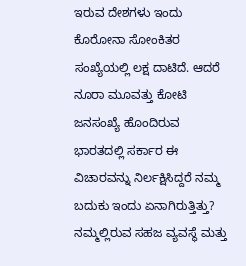ಇರುವ ದೇಶಗಳು ಇಂದು ಕೊರೋನಾ ಸೋಂಕಿತರ ಸಂಖ್ಯೆಯಲ್ಲಿ ಲಕ್ಷ ದಾಟಿದೆ. ಆದರೆ ನೂರಾ ಮೂವತ್ತು ಕೋಟಿ ಜನಸಂಖ್ಯೆ ಹೊಂದಿರುವ ಭಾರತದಲ್ಲಿ ಸರ್ಕಾರ ಈ ವಿಚಾರವನ್ನು ನಿರ್ಲಕ್ಷಿಸಿದ್ದರೆ ನಮ್ಮ ಬದುಕು ಇಂದು ಏನಾಗಿರುತ್ತಿತ್ತು? ನಮ್ಮಲ್ಲಿರುವ ಸಹಜ ವ್ಯವಸ್ಥೆ ಮತ್ತು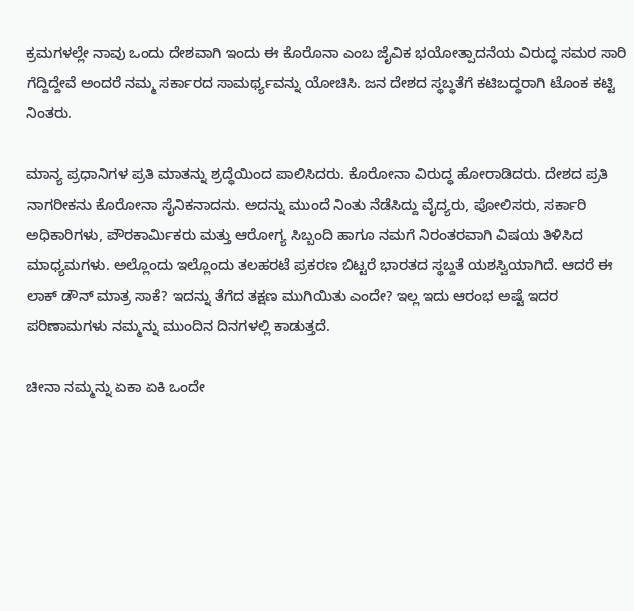ಕ್ರಮಗಳಲ್ಲೇ ನಾವು ಒಂದು ದೇಶವಾಗಿ ಇಂದು ಈ ಕೊರೊನಾ ಎಂಬ ಜೈವಿಕ ಭಯೋತ್ಪಾದನೆಯ ವಿರುದ್ಧ ಸಮರ ಸಾರಿ ಗೆದ್ದಿದ್ದೇವೆ ಅಂದರೆ ನಮ್ಮ ಸರ್ಕಾರದ ಸಾಮರ್ಥ್ಯವನ್ನು ಯೋಚಿಸಿ. ಜನ ದೇಶದ ಸ್ಥಬ್ಧತೆಗೆ ಕಟಿಬದ್ಧರಾಗಿ ಟೊಂಕ ಕಟ್ಟಿ ನಿಂತರು.

ಮಾನ್ಯ ಪ್ರಧಾನಿಗಳ ಪ್ರತಿ ಮಾತನ್ನು ಶ್ರದ್ಧೆಯಿಂದ ಪಾಲಿಸಿದರು. ಕೊರೋನಾ ವಿರುದ್ಧ ಹೋರಾಡಿದರು. ದೇಶದ ಪ್ರತಿ ನಾಗರೀಕನು ಕೊರೋನಾ ಸೈನಿಕನಾದನು. ಅದನ್ನು ಮುಂದೆ ನಿಂತು ನೆಡೆಸಿದ್ದು ವೈದ್ಯರು, ಪೋಲಿಸರು, ಸರ್ಕಾರಿ ಅಧಿಕಾರಿಗಳು, ಪೌರಕಾರ್ಮಿಕರು ಮತ್ತು ಆರೋಗ್ಯ ಸಿಬ್ಬಂದಿ ಹಾಗೂ ನಮಗೆ ನಿರಂತರವಾಗಿ ವಿಷಯ ತಿಳಿಸಿದ ಮಾಧ್ಯಮಗಳು. ಅಲ್ಲೊಂದು ಇಲ್ಲೊಂದು ತಲಹರಟೆ ಪ್ರಕರಣ ಬಿಟ್ಟರೆ ಭಾರತದ ಸ್ಥಬ್ದತೆ ಯಶಸ್ವಿಯಾಗಿದೆ. ಆದರೆ ಈ ಲಾಕ್ ಡೌನ್ ಮಾತ್ರ ಸಾಕೆ? ಇದನ್ನು ತೆಗೆದ ತಕ್ಷಣ ಮುಗಿಯಿತು ಎಂದೇ? ಇಲ್ಲ ಇದು ಆರಂಭ ಅಷ್ಟೆ ಇದರ ಪರಿಣಾಮಗಳು ನಮ್ಮನ್ನು ಮುಂದಿನ ದಿನಗಳಲ್ಲಿ ಕಾಡುತ್ತದೆ.

ಚೀನಾ ನಮ್ಮನ್ನು ಏಕಾ ಏಕಿ ಒಂದೇ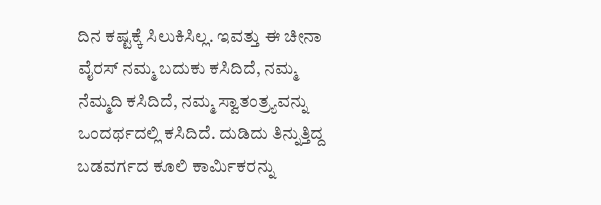ದಿನ ಕಷ್ಟಕ್ಕೆ ಸಿಲುಕಿಸಿಲ್ಲ. ಇವತ್ತು ಈ ಚೀನಾ ವೈರಸ್ ನಮ್ಮ ಬದುಕು ಕಸಿದಿದೆ, ನಮ್ಮ ನೆಮ್ಮದಿ ಕಸಿದಿದೆ, ನಮ್ಮ ಸ್ವಾತಂತ್ರ್ಯವನ್ನು ಒಂದರ್ಥದಲ್ಲಿ ಕಸಿದಿದೆ. ದುಡಿದು ತಿನ್ನುತ್ತಿದ್ದ ಬಡವರ್ಗದ ಕೂಲಿ ಕಾರ್ಮಿಕರನ್ನು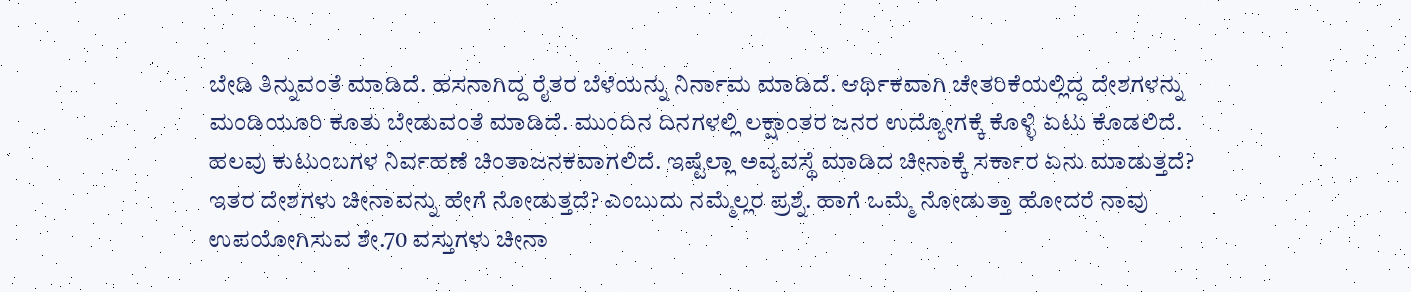ಬೇಡಿ ತಿನ್ನುವಂತೆ ಮಾಡಿದೆ. ಹಸನಾಗಿದ್ದ ರೈತರ ಬೆಳೆಯನ್ನು ನಿರ್ನಾಮ ಮಾಡಿದೆ. ಆರ್ಥಿಕವಾಗಿ ಚೇತರಿಕೆಯಲ್ಲಿದ್ದ ದೇಶಗಳನ್ನು ಮಂಡಿಯೂರಿ ಕೂತು ಬೇಡುವಂತೆ ಮಾಡಿದೆ. ಮುಂದಿನ ದಿನಗಳಲ್ಲಿ ಲಕ್ಷಾಂತರ ಜನರ ಉದ್ಯೋಗಕ್ಕೆ ಕೊಳ್ಳಿ ಏಟು ಕೊಡಲಿದೆ. ಹಲವು ಕುಟುಂಬಗಳ ನಿರ್ವಹಣೆ ಚಿಂತಾಜನಕವಾಗಲಿದೆ. ಇಷ್ಟೆಲ್ಲಾ ಅವ್ಯವಸ್ಥೆ ಮಾಡಿದ ಚೀನಾಕ್ಕೆ ಸರ್ಕಾರ ಏನು ಮಾಡುತ್ತದೆ? ಇತರ ದೇಶಗಳು ಚೀನಾವನ್ನು ಹೇಗೆ ನೋಡುತ್ತದೆ? ಎಂಬುದು ನಮ್ಮೆಲ್ಲರ ಪ್ರಶ್ನೆ. ಹಾಗೆ ಒಮ್ಮೆ ನೋಡುತ್ತಾ ಹೋದರೆ ನಾವು ಉಪಯೋಗಿಸುವ ಶೇ.70 ವಸ್ತುಗಳು ಚೀನಾ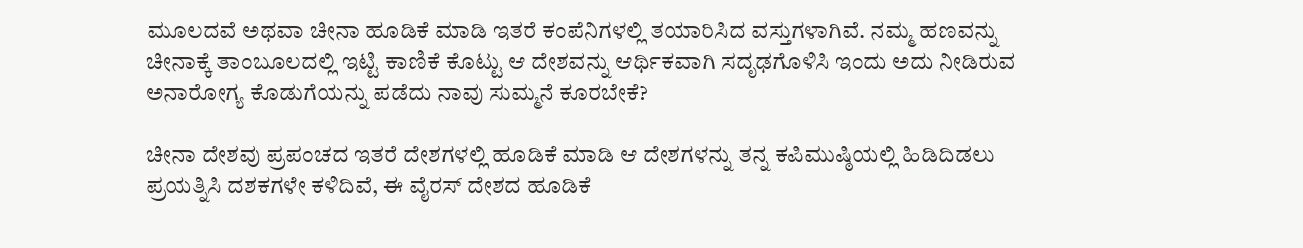ಮೂಲದವೆ ಅಥವಾ ಚೀನಾ ಹೂಡಿಕೆ ಮಾಡಿ ಇತರೆ ಕಂಪೆನಿಗಳಲ್ಲಿ ತಯಾರಿಸಿದ ವಸ್ತುಗಳಾಗಿವೆ. ನಮ್ಮ ಹಣವನ್ನು ಚೀನಾಕ್ಕೆ ತಾಂಬೂಲದಲ್ಲಿ ಇಟ್ಟಿ ಕಾಣಿಕೆ ಕೊಟ್ಟು ಆ ದೇಶವನ್ನು ಆರ್ಥಿಕವಾಗಿ ಸದೃಢಗೊಳಿಸಿ ಇಂದು ಅದು ನೀಡಿರುವ ಅನಾರೋಗ್ಯ ಕೊಡುಗೆಯನ್ನು ಪಡೆದು ನಾವು ಸುಮ್ಮನೆ ಕೂರಬೇಕೆ?

ಚೀನಾ ದೇಶವು ಪ್ರಪಂಚದ ಇತರೆ ದೇಶಗಳಲ್ಲಿ ಹೂಡಿಕೆ ಮಾಡಿ ಆ ದೇಶಗಳನ್ನು ತನ್ನ ಕಪಿಮುಷ್ಠಿಯಲ್ಲಿ ಹಿಡಿದಿಡಲು ಪ್ರಯತ್ನಿಸಿ ದಶಕಗಳೇ ಕಳಿದಿವೆ, ಈ ವೈರಸ್ ದೇಶದ ಹೂಡಿಕೆ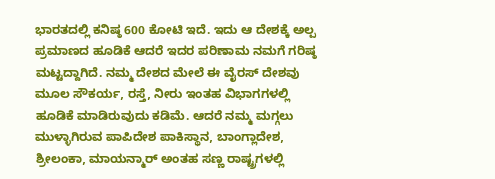ಭಾರತದಲ್ಲಿ ಕನಿಷ್ಠ 600 ಕೋಟಿ ಇದೆ. ಇದು ಆ ದೇಶಕ್ಕೆ ಅಲ್ಪ ಪ್ರಮಾಣದ ಹೂಡಿಕೆ ಆದರೆ ಇದರ ಪರಿಣಾಮ ನಮಗೆ ಗರಿಷ್ಠ ಮಟ್ಟದ್ದಾಗಿದೆ. ನಮ್ಮ ದೇಶದ ಮೇಲೆ ಈ ವೈರಸ್ ದೇಶವು ಮೂಲ ಸೌಕರ್ಯ, ರಸ್ತೆ, ನೀರು ಇಂತಹ ವಿಭಾಗಗಳಲ್ಲಿ ಹೂಡಿಕೆ ಮಾಡಿರುವುದು ಕಡಿಮೆ. ಆದರೆ ನಮ್ಮ ಮಗ್ಗಲು ಮುಳ್ಳಾಗಿರುವ ಪಾಪಿದೇಶ ಪಾಕಿಸ್ಥಾನ, ಬಾಂಗ್ಲಾದೇಶ, ಶ್ರೀಲಂಕಾ, ಮಾಯನ್ಮಾರ್ ಅಂತಹ ಸಣ್ಣ ರಾಷ್ಟ್ರಗಳಲ್ಲಿ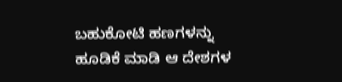ಬಹುಕೋಟಿ ಹಣಗಳನ್ನು ಹೂಡಿಕೆ ಮಾಡಿ ಆ ದೇಶಗಳ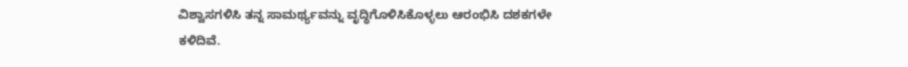ವಿಶ್ವಾಸಗಳಿಸಿ ತನ್ನ ಸಾಮರ್ಥ್ಯವನ್ನು ವೃದ್ಧಿಗೊಳಿಸಿಕೊಳ್ಳಲು ಆರಂಭಿಸಿ ದಶಕಗಳೇ ಕಳಿದಿವೆ.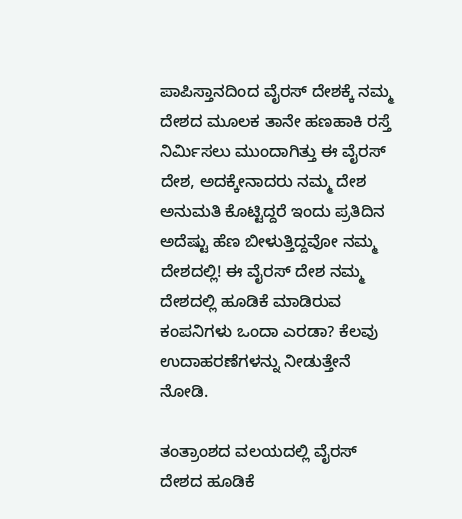ಪಾಪಿಸ್ತಾನದಿಂದ ವೈರಸ್ ದೇಶಕ್ಕೆ ನಮ್ಮ ದೇಶದ ಮೂಲಕ ತಾನೇ ಹಣಹಾಕಿ ರಸ್ತೆ ನಿರ್ಮಿಸಲು ಮುಂದಾಗಿತ್ತು ಈ ವೈರಸ್ ದೇಶ, ಅದಕ್ಕೇನಾದರು ನಮ್ಮ ದೇಶ ಅನುಮತಿ ಕೊಟ್ಟಿದ್ದರೆ ಇಂದು ಪ್ರತಿದಿನ ಅದೆಷ್ಟು ಹೆಣ ಬೀಳುತ್ತಿದ್ದವೋ ನಮ್ಮ ದೇಶದಲ್ಲಿ! ಈ ವೈರಸ್ ದೇಶ ನಮ್ಮ ದೇಶದಲ್ಲಿ ಹೂಡಿಕೆ ಮಾಡಿರುವ ಕಂಪನಿಗಳು ಒಂದಾ ಎರಡಾ? ಕೆಲವು ಉದಾಹರಣೆಗಳನ್ನು ನೀಡುತ್ತೇನೆ ನೋಡಿ.

ತಂತ್ರಾಂಶದ ವಲಯದಲ್ಲಿ ವೈರಸ್ ದೇಶದ ಹೂಡಿಕೆ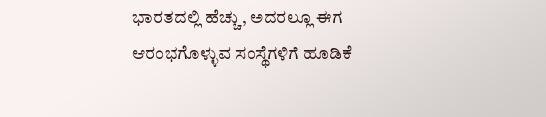ಭಾರತದಲ್ಲಿ ಹೆಚ್ಚು, ಅದರಲ್ಲೂ ಈಗ ಆರಂಭಗೊಳ್ಳುವ ಸಂಸ್ಥೆಗಳಿಗೆ ಹೂಡಿಕೆ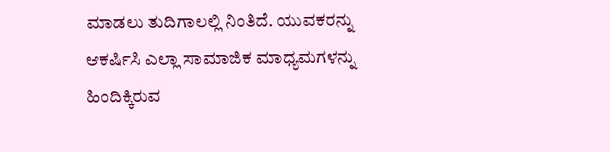ಮಾಡಲು ತುದಿಗಾಲಲ್ಲಿ ನಿಂತಿದೆ. ಯುವಕರನ್ನು ಆಕರ್ಷಿಸಿ ಎಲ್ಲಾ ಸಾಮಾಜಿಕ ಮಾಧ್ಯಮಗಳನ್ನು ಹಿಂದಿಕ್ಕಿರುವ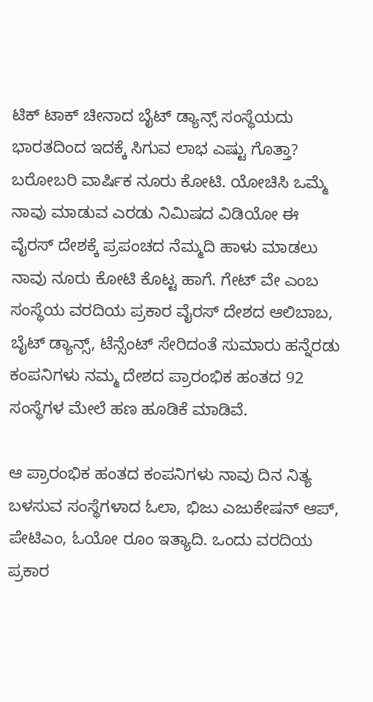ಟಿಕ್ ಟಾಕ್ ಚೀನಾದ ಬೈಟ್ ಡ್ಯಾನ್ಸ್‌ ಸಂಸ್ಥೆಯದು ಭಾರತದಿಂದ ಇದಕ್ಕೆ ಸಿಗುವ ಲಾಭ ಎಷ್ಟು ಗೊತ್ತಾ? ಬರೋಬರಿ ವಾರ್ಷಿಕ ನೂರು ಕೋಟಿ. ಯೋಚಿಸಿ ಒಮ್ಮೆ ನಾವು ಮಾಡುವ ಎರಡು ನಿಮಿಷದ ವಿಡಿಯೋ ಈ ವೈರಸ್ ದೇಶಕ್ಕೆ ಪ್ರಪಂಚದ ನೆಮ್ಮದಿ ಹಾಳು ಮಾಡಲು ನಾವು ನೂರು ಕೋಟಿ ಕೊಟ್ಟ ಹಾಗೆ. ಗೇಟ್ ವೇ ಎಂಬ ಸಂಸ್ಥೆಯ ವರದಿಯ ಪ್ರಕಾರ ವೈರಸ್ ದೇಶದ ಆಲಿಬಾಬ, ಬೈಟ್ ಡ್ಯಾನ್ಸ್‌, ಟೆನ್ಸೆಂಟ್ ಸೇರಿದಂತೆ ಸುಮಾರು ಹನ್ನೆರಡು ಕಂಪನಿಗಳು ನಮ್ಮ ದೇಶದ ಪ್ರಾರಂಭಿಕ ಹಂತದ 92 ಸಂಸ್ಥೆಗಳ ಮೇಲೆ ಹಣ ಹೂಡಿಕೆ ಮಾಡಿವೆ.

ಆ ಪ್ರಾರಂಭಿಕ ಹಂತದ ಕಂಪನಿಗಳು ನಾವು ದಿನ ನಿತ್ಯ ಬಳಸುವ ಸಂಸ್ಥೆಗಳಾದ ಓಲಾ, ಭಿಜು ಎಜುಕೇಷನ್ ಆಪ್, ಪೇಟಿಎಂ, ಓಯೋ ರೂಂ ಇತ್ಯಾದಿ. ಒಂದು ವರದಿಯ ಪ್ರಕಾರ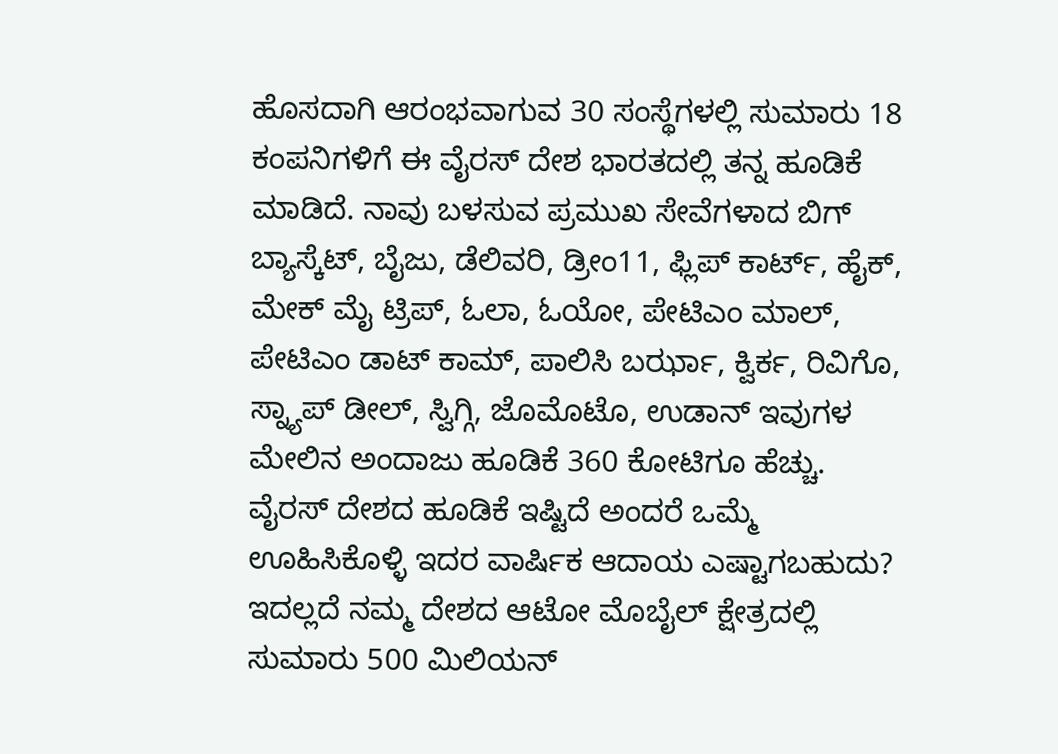ಹೊಸದಾಗಿ ಆರಂಭವಾಗುವ 30 ಸಂಸ್ಥೆಗಳಲ್ಲಿ ಸುಮಾರು 18 ಕಂಪನಿಗಳಿಗೆ ಈ ವೈರಸ್ ದೇಶ ಭಾರತದಲ್ಲಿ ತನ್ನ ಹೂಡಿಕೆ ಮಾಡಿದೆ. ನಾವು ಬಳಸುವ ಪ್ರಮುಖ ಸೇವೆಗಳಾದ ಬಿಗ್ ಬ್ಯಾಸ್ಕೆಟ್, ಬೈಜು, ಡೆಲಿವರಿ, ಡ್ರೀಂ11, ಫ್ಲಿಪ್ ಕಾರ್ಟ್, ಹೈಕ್, ಮೇಕ್ ಮೈ ಟ್ರಿಪ್, ಓಲಾ, ಓಯೋ, ಪೇಟಿಎಂ ಮಾಲ್, ಪೇಟಿಎಂ ಡಾಟ್ ಕಾಮ್, ಪಾಲಿಸಿ ಬರ್ಝಾ, ಕ್ವಿರ್ಕ, ರಿವಿಗೊ, ಸ್ನ್ಯಾಪ್ ಡೀಲ್, ಸ್ವಿಗ್ಗಿ, ಜೊಮೊಟೊ, ಉಡಾನ್ ಇವುಗಳ ಮೇಲಿನ ಅಂದಾಜು ಹೂಡಿಕೆ 360 ಕೋಟಿಗೂ ಹೆಚ್ಚು. ವೈರಸ್ ದೇಶದ ಹೂಡಿಕೆ ಇಷ್ಟಿದೆ ಅಂದರೆ ಒಮ್ಮೆ ಊಹಿಸಿಕೊಳ್ಳಿ ಇದರ ವಾರ್ಷಿಕ ಆದಾಯ ಎಷ್ಟಾಗಬಹುದು? ಇದಲ್ಲದೆ ನಮ್ಮ ದೇಶದ ಆಟೋ ಮೊಬೈಲ್ ಕ್ಷೇತ್ರದಲ್ಲಿ ಸುಮಾರು 500 ಮಿಲಿಯನ್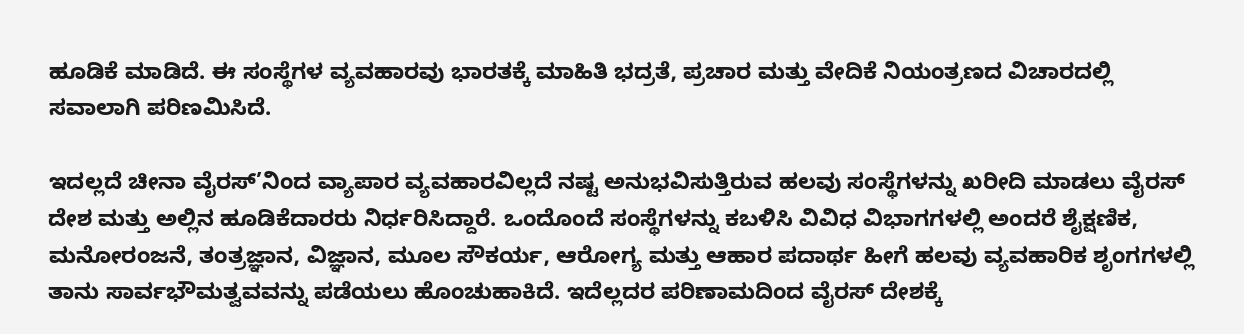ಹೂಡಿಕೆ ಮಾಡಿದೆ. ಈ ಸಂಸ್ಥೆಗಳ ವ್ಯವಹಾರವು ಭಾರತಕ್ಕೆ ಮಾಹಿತಿ ಭದ್ರತೆ, ಪ್ರಚಾರ ಮತ್ತು ವೇದಿಕೆ ನಿಯಂತ್ರಣದ ವಿಚಾರದಲ್ಲಿ ಸವಾಲಾಗಿ ಪರಿಣಮಿಸಿದೆ.

ಇದಲ್ಲದೆ ಚೀನಾ ವೈರಸ್’ನಿಂದ ವ್ಯಾಪಾರ ವ್ಯವಹಾರವಿಲ್ಲದೆ ನಷ್ಟ ಅನುಭವಿಸುತ್ತಿರುವ ಹಲವು ಸಂಸ್ಥೆಗಳನ್ನು ಖರೀದಿ ಮಾಡಲು ವೈರಸ್ ದೇಶ ಮತ್ತು ಅಲ್ಲಿನ ಹೂಡಿಕೆದಾರರು ನಿರ್ಧರಿಸಿದ್ದಾರೆ. ಒಂದೊಂದೆ ಸಂಸ್ಥೆಗಳನ್ನು ಕಬಳಿಸಿ ವಿವಿಧ ವಿಭಾಗಗಳಲ್ಲಿ ಅಂದರೆ ಶೈಕ್ಷಣಿಕ, ಮನೋರಂಜನೆ, ತಂತ್ರಜ್ಞಾನ, ವಿಜ್ಞಾನ, ಮೂಲ ಸೌಕರ್ಯ, ಆರೋಗ್ಯ ಮತ್ತು ಆಹಾರ ಪದಾರ್ಥ ಹೀಗೆ ಹಲವು ವ್ಯವಹಾರಿಕ ಶೃಂಗಗಳಲ್ಲಿ ತಾನು ಸಾರ್ವಭೌಮತ್ವವವನ್ನು ಪಡೆಯಲು ಹೊಂಚುಹಾಕಿದೆ. ಇದೆಲ್ಲದರ ಪರಿಣಾಮದಿಂದ ವೈರಸ್ ದೇಶಕ್ಕೆ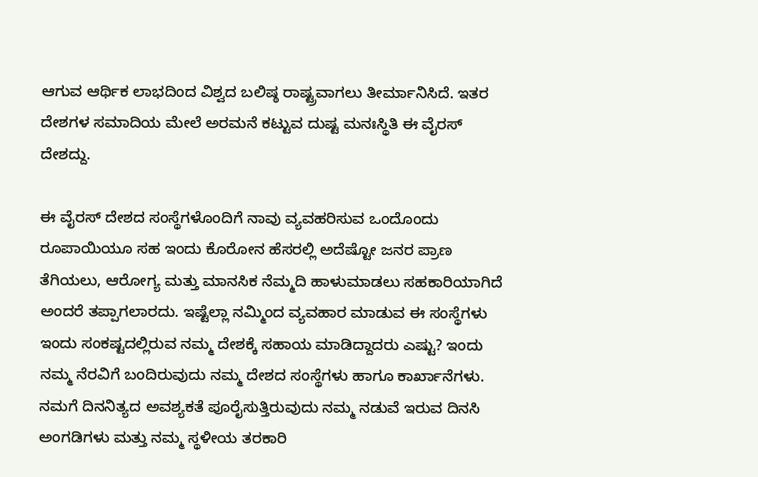ಆಗುವ ಆರ್ಥಿಕ ಲಾಭದಿಂದ ವಿಶ್ವದ ಬಲಿಷ್ಠ ರಾಷ್ಟ್ರವಾಗಲು ತೀರ್ಮಾನಿಸಿದೆ. ಇತರ ದೇಶಗಳ ಸಮಾದಿಯ ಮೇಲೆ ಅರಮನೆ ಕಟ್ಟುವ ದುಷ್ಟ ಮನಃಸ್ಥಿತಿ ಈ ವೈರಸ್ ದೇಶದ್ದು.

ಈ ವೈರಸ್ ದೇಶದ ಸಂಸ್ಥೆಗಳೊಂದಿಗೆ ನಾವು ವ್ಯವಹರಿಸುವ ಒಂದೊಂದು ರೂಪಾಯಿಯೂ ಸಹ ಇಂದು ಕೊರೋನ ಹೆಸರಲ್ಲಿ ಅದೆಷ್ಟೋ ಜನರ ಪ್ರಾಣ ತೆಗಿಯಲು, ಆರೋಗ್ಯ ಮತ್ತು ಮಾನಸಿಕ ನೆಮ್ಮದಿ ಹಾಳುಮಾಡಲು ಸಹಕಾರಿಯಾಗಿದೆ ಅಂದರೆ ತಪ್ಪಾಗಲಾರದು. ಇಷ್ಟೆಲ್ಲಾ ನಮ್ಮಿಂದ ವ್ಯವಹಾರ ಮಾಡುವ ಈ ಸಂಸ್ಥೆಗಳು ಇಂದು ಸಂಕಷ್ಟದಲ್ಲಿರುವ ನಮ್ಮ ದೇಶಕ್ಕೆ ಸಹಾಯ ಮಾಡಿದ್ದಾದರು ಎಷ್ಟು? ಇಂದು ನಮ್ಮ ನೆರವಿಗೆ ಬಂದಿರುವುದು ನಮ್ಮ ದೇಶದ ಸಂಸ್ಥೆಗಳು ಹಾಗೂ ಕಾರ್ಖಾನೆಗಳು. ನಮಗೆ ದಿನನಿತ್ಯದ ಅವಶ್ಯಕತೆ ಪೂರೈಸುತ್ತಿರುವುದು ನಮ್ಮ ನಡುವೆ ಇರುವ ದಿನಸಿ ಅಂಗಡಿಗಳು ಮತ್ತು ನಮ್ಮ ಸ್ಥಳೀಯ ತರಕಾರಿ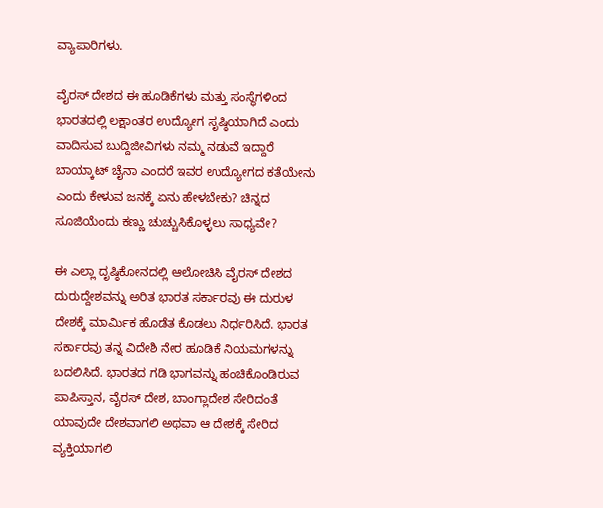ವ್ಯಾಪಾರಿಗಳು.

ವೈರಸ್ ದೇಶದ ಈ ಹೂಡಿಕೆಗಳು ಮತ್ತು ಸಂಸ್ಥೆಗಳಿಂದ ಭಾರತದಲ್ಲಿ ಲಕ್ಷಾಂತರ ಉದ್ಯೋಗ ಸೃಷ್ಠಿಯಾಗಿದೆ ಎಂದು ವಾದಿಸುವ ಬುದ್ದಿಜೀವಿಗಳು ನಮ್ಮ ನಡುವೆ ಇದ್ದಾರೆ ಬಾಯ್ಕಾಟ್ ಚೈನಾ ಎಂದರೆ ಇವರ ಉದ್ಯೋಗದ ಕತೆಯೇನು ಎಂದು ಕೇಳುವ ಜನಕ್ಕೆ ಏನು ಹೇಳಬೇಕು? ಚಿನ್ನದ ಸೂಜಿಯೆಂದು ಕಣ್ಣು ಚುಚ್ಚುಸಿಕೊಳ್ಳಲು ಸಾಧ್ಯವೇ?

ಈ ಎಲ್ಲಾ ದೃಷ್ಠಿಕೋನದಲ್ಲಿ ಆಲೋಚಿಸಿ ವೈರಸ್ ದೇಶದ ದುರುದ್ದೇಶವನ್ನು ಅರಿತ ಭಾರತ ಸರ್ಕಾರವು ಈ ದುರುಳ ದೇಶಕ್ಕೆ ಮಾರ್ಮಿಕ ಹೊಡೆತ ಕೊಡಲು ನಿರ್ಧರಿಸಿದೆ. ಭಾರತ ಸರ್ಕಾರವು ತನ್ನ ವಿದೇಶಿ ನೇರ ಹೂಡಿಕೆ ನಿಯಮಗಳನ್ನು ಬದಲಿಸಿದೆ. ಭಾರತದ ಗಡಿ ಭಾಗವನ್ನು ಹಂಚಿಕೊಂಡಿರುವ ಪಾಪಿಸ್ತಾನ, ವೈರಸ್ ದೇಶ, ಬಾಂಗ್ಲಾದೇಶ ಸೇರಿದಂತೆ ಯಾವುದೇ ದೇಶವಾಗಲಿ ಅಥವಾ ಆ ದೇಶಕ್ಕೆ ಸೇರಿದ ವ್ಯಕ್ತಿಯಾಗಲಿ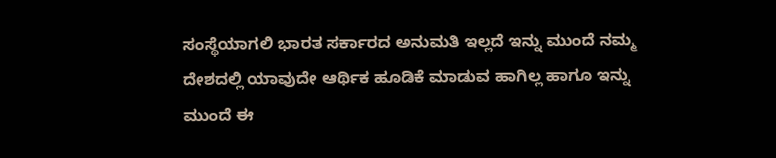ಸಂಸ್ಥೆಯಾಗಲಿ ಭಾರತ ಸರ್ಕಾರದ ಅನುಮತಿ ಇಲ್ಲದೆ ಇನ್ನು ಮುಂದೆ ನಮ್ಮ ದೇಶದಲ್ಲಿ ಯಾವುದೇ ಆರ್ಥಿಕ ಹೂಡಿಕೆ ಮಾಡುವ ಹಾಗಿಲ್ಲ ಹಾಗೂ ಇನ್ನು ಮುಂದೆ ಈ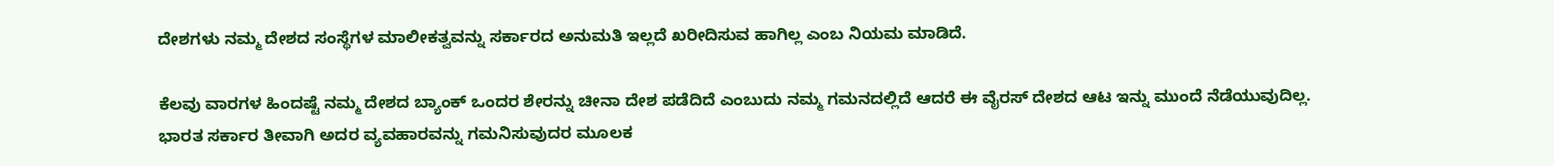ದೇಶಗಳು ನಮ್ಮ ದೇಶದ ಸಂಸ್ಥೆಗಳ ಮಾಲೀಕತ್ವವನ್ನು ಸರ್ಕಾರದ ಅನುಮತಿ ಇಲ್ಲದೆ ಖರೀದಿಸುವ ಹಾಗಿಲ್ಲ ಎಂಬ ನಿಯಮ ಮಾಡಿದೆ.

ಕೆಲವು ವಾರಗಳ ಹಿಂದಷ್ಟೆ ನಮ್ಮ ದೇಶದ ಬ್ಯಾಂಕ್ ಒಂದರ ಶೇರನ್ನು ಚೀನಾ ದೇಶ ಪಡೆದಿದೆ ಎಂಬುದು ನಮ್ಮ ಗಮನದಲ್ಲಿದೆ ಆದರೆ ಈ ವೈರಸ್ ದೇಶದ ಆಟ ಇನ್ನು ಮುಂದೆ ನೆಡೆಯುವುದಿಲ್ಲ. ಭಾರತ ಸರ್ಕಾರ ತೀವಾಗಿ ಅದರ ವ್ಯವಹಾರವನ್ನು ಗಮನಿಸುವುದರ ಮೂಲಕ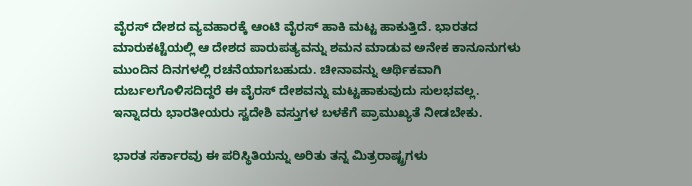ವೈರಸ್ ದೇಶದ ವ್ಯವಹಾರಕ್ಕೆ ಆಂಟಿ ವೈರಸ್ ಹಾಕಿ ಮಟ್ಟ ಹಾಕುತ್ತಿದೆ. ಭಾರತದ ಮಾರುಕಟ್ಟೆಯಲ್ಲಿ ಆ ದೇಶದ ಪಾರುಪತ್ಯವನ್ನು ಶಮನ ಮಾಡುವ ಅನೇಕ ಕಾನೂನುಗಳು ಮುಂದಿನ ದಿನಗಳಲ್ಲಿ ರಚನೆಯಾಗಬಹುದು. ಚೀನಾವನ್ನು ಆರ್ಥಿಕವಾಗಿ ದುರ್ಬಲಗೊಳಿಸದಿದ್ದರೆ ಈ ವೈರಸ್ ದೇಶವನ್ನು ಮಟ್ಟಹಾಕುವುದು ಸುಲಭವಲ್ಲ. ಇನ್ನಾದರು ಭಾರತೀಯರು ಸ್ವದೇಶಿ ವಸ್ತುಗಳ ಬಳಕೆಗೆ ಪ್ರಾಮುಖ್ಯತೆ ನೀಡಬೇಕು.

ಭಾರತ ಸರ್ಕಾರವು ಈ ಪರಿಸ್ಥಿತಿಯನ್ನು ಅರಿತು ತನ್ನ ಮಿತ್ರರಾಷ್ಟ್ರಗಳು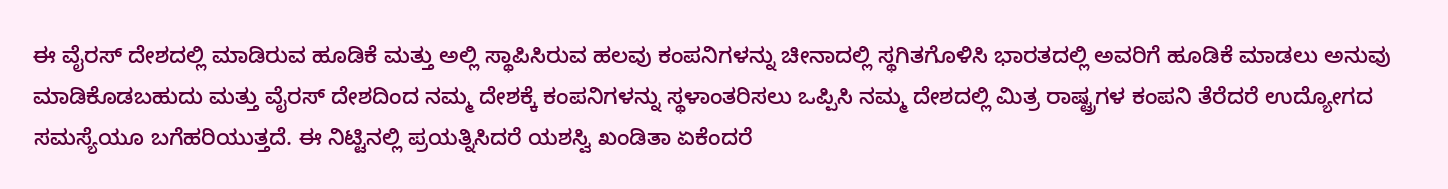ಈ ವೈರಸ್ ದೇಶದಲ್ಲಿ ಮಾಡಿರುವ ಹೂಡಿಕೆ ಮತ್ತು ಅಲ್ಲಿ ಸ್ಥಾಪಿಸಿರುವ ಹಲವು ಕಂಪನಿಗಳನ್ನು ಚೀನಾದಲ್ಲಿ ಸ್ಥಗಿತಗೊಳಿಸಿ ಭಾರತದಲ್ಲಿ ಅವರಿಗೆ ಹೂಡಿಕೆ ಮಾಡಲು ಅನುವು ಮಾಡಿಕೊಡಬಹುದು ಮತ್ತು ವೈರಸ್ ದೇಶದಿಂದ ನಮ್ಮ ದೇಶಕ್ಕೆ ಕಂಪನಿಗಳನ್ನು ಸ್ಥಳಾಂತರಿಸಲು ಒಪ್ಪಿಸಿ ನಮ್ಮ ದೇಶದಲ್ಲಿ ಮಿತ್ರ ರಾಷ್ಟ್ರಗಳ ಕಂಪನಿ ತೆರೆದರೆ ಉದ್ಯೋಗದ ಸಮಸ್ಯೆಯೂ ಬಗೆಹರಿಯುತ್ತದೆ. ಈ ನಿಟ್ಟಿನಲ್ಲಿ ಪ್ರಯತ್ನಿಸಿದರೆ ಯಶಸ್ವಿ ಖಂಡಿತಾ ಏಕೆಂದರೆ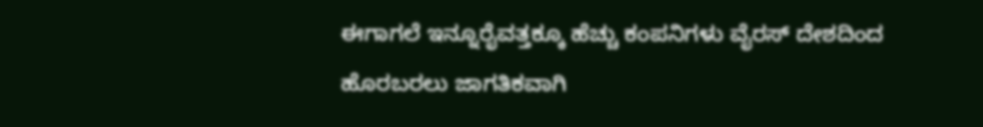ಈಗಾಗಲೆ ಇನ್ನೂರೈವತ್ತಕ್ಕೂ ಹೆಚ್ಚು ಕಂಪನಿಗಳು ವೈರಸ್ ದೇಶದಿಂದ ಹೊರಬರಲು ಜಾಗತಿಕವಾಗಿ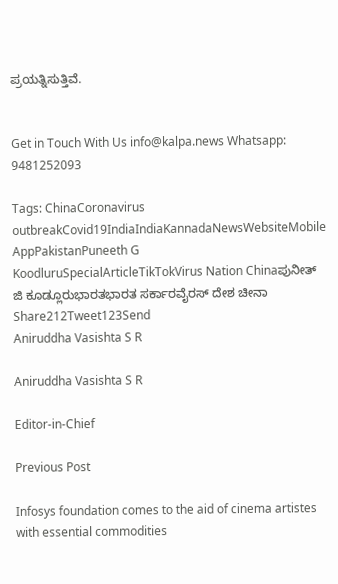ಪ್ರಯತ್ನಿಸುತ್ತಿವೆ.


Get in Touch With Us info@kalpa.news Whatsapp: 9481252093

Tags: ChinaCoronavirus outbreakCovid19IndiaIndiaKannadaNewsWebsiteMobile AppPakistanPuneeth G KoodluruSpecialArticleTikTokVirus Nation Chinaಪುನೀತ್ ಜಿ ಕೂಡ್ಲೂರುಭಾರತಭಾರತ ಸರ್ಕಾರವೈರಸ್ ದೇಶ ಚೀನಾ
Share212Tweet123Send
Aniruddha Vasishta S R

Aniruddha Vasishta S R

Editor-in-Chief

Previous Post

Infosys foundation comes to the aid of cinema artistes with essential commodities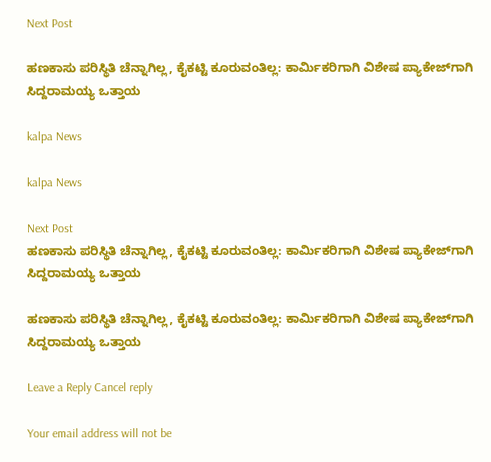Next Post

ಹಣಕಾಸು ಪರಿಸ್ಥಿತಿ ಚೆನ್ನಾಗಿಲ್ಲ, ಕೈಕಟ್ಟಿ ಕೂರುವಂತಿಲ್ಲ: ಕಾರ್ಮಿಕರಿಗಾಗಿ ವಿಶೇಷ ಪ್ಯಾಕೇಜ್‍ಗಾಗಿ ಸಿದ್ದರಾಮಯ್ಯ ಒತ್ತಾಯ

kalpa News

kalpa News

Next Post
ಹಣಕಾಸು ಪರಿಸ್ಥಿತಿ ಚೆನ್ನಾಗಿಲ್ಲ, ಕೈಕಟ್ಟಿ ಕೂರುವಂತಿಲ್ಲ: ಕಾರ್ಮಿಕರಿಗಾಗಿ ವಿಶೇಷ ಪ್ಯಾಕೇಜ್‍ಗಾಗಿ ಸಿದ್ದರಾಮಯ್ಯ ಒತ್ತಾಯ

ಹಣಕಾಸು ಪರಿಸ್ಥಿತಿ ಚೆನ್ನಾಗಿಲ್ಲ, ಕೈಕಟ್ಟಿ ಕೂರುವಂತಿಲ್ಲ: ಕಾರ್ಮಿಕರಿಗಾಗಿ ವಿಶೇಷ ಪ್ಯಾಕೇಜ್‍ಗಾಗಿ ಸಿದ್ದರಾಮಯ್ಯ ಒತ್ತಾಯ

Leave a Reply Cancel reply

Your email address will not be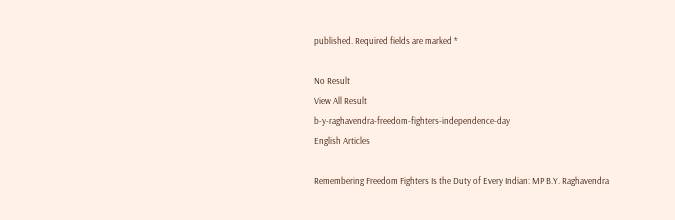published. Required fields are marked *

No Result
View All Result
b-y-raghavendra-freedom-fighters-independence-day
English Articles

Remembering Freedom Fighters Is the Duty of Every Indian: MP B.Y. Raghavendra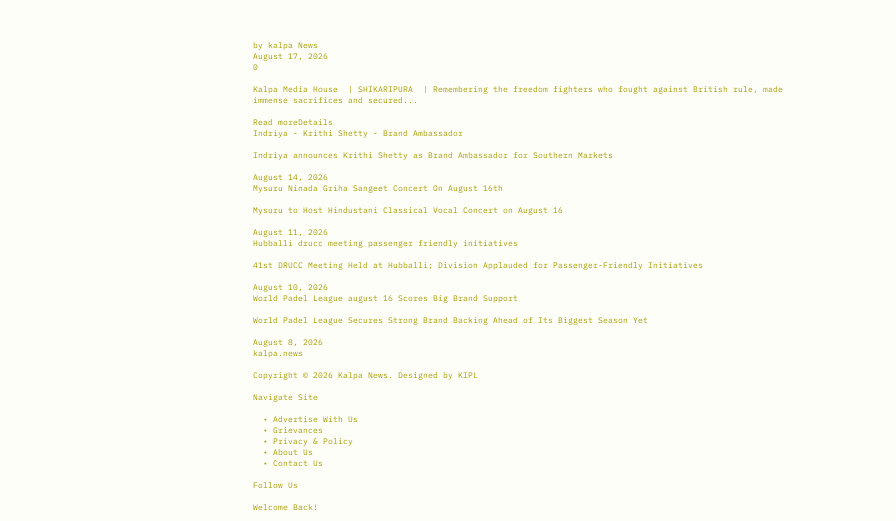by kalpa News
August 17, 2026
0

Kalpa Media House  | SHIKARIPURA  | Remembering the freedom fighters who fought against British rule, made immense sacrifices and secured...

Read moreDetails
Indriya - Krithi Shetty - Brand Ambassador

Indriya announces Krithi Shetty as Brand Ambassador for Southern Markets

August 14, 2026
Mysuru Ninada Griha Sangeet Concert On August 16th

Mysuru to Host Hindustani Classical Vocal Concert on August 16

August 11, 2026
Hubballi drucc meeting passenger friendly initiatives

41st DRUCC Meeting Held at Hubballi; Division Applauded for Passenger-Friendly Initiatives

August 10, 2026
World Padel League august 16 Scores Big Brand Support

World Padel League Secures Strong Brand Backing Ahead of Its Biggest Season Yet

August 8, 2026
kalpa.news

Copyright © 2026 Kalpa News. Designed by KIPL

Navigate Site

  • Advertise With Us
  • Grievances
  • Privacy & Policy
  • About Us
  • Contact Us

Follow Us

Welcome Back!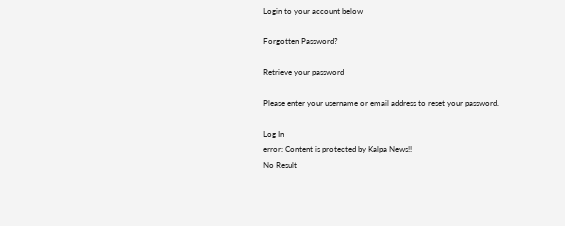Login to your account below

Forgotten Password?

Retrieve your password

Please enter your username or email address to reset your password.

Log In
error: Content is protected by Kalpa News!!
No Result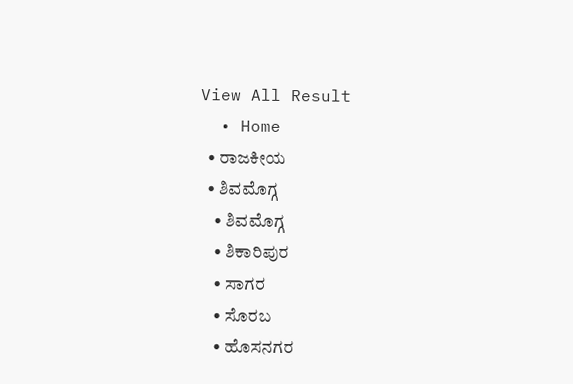View All Result
  • Home
  • ರಾಜಕೀಯ
  • ಶಿವಮೊಗ್ಗ
    • ಶಿವಮೊಗ್ಗ
    • ಶಿಕಾರಿಪುರ
    • ಸಾಗರ
    • ಸೊರಬ
    • ಹೊಸನಗರ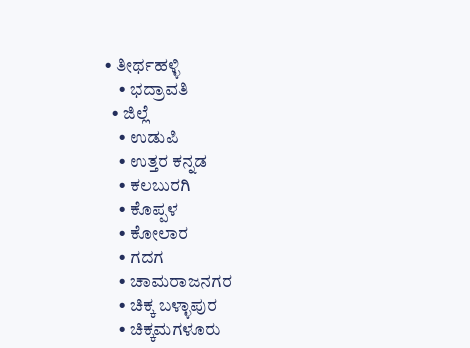• ತೀರ್ಥಹಳ್ಳಿ
    • ಭದ್ರಾವತಿ
  • ಜಿಲ್ಲೆ
    • ಉಡುಪಿ
    • ಉತ್ತರ ಕನ್ನಡ
    • ಕಲಬುರಗಿ
    • ಕೊಪ್ಪಳ
    • ಕೋಲಾರ
    • ಗದಗ
    • ಚಾಮರಾಜನಗರ
    • ಚಿಕ್ಕ ಬಳ್ಳಾಪುರ
    • ಚಿಕ್ಕಮಗಳೂರು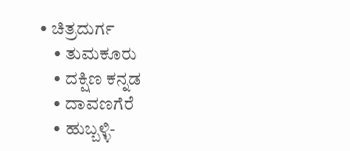• ಚಿತ್ರದುರ್ಗ
    • ತುಮಕೂರು
    • ದಕ್ಷಿಣ ಕನ್ನಡ
    • ದಾವಣಗೆರೆ
    • ಹುಬ್ಬಳ್ಳಿ-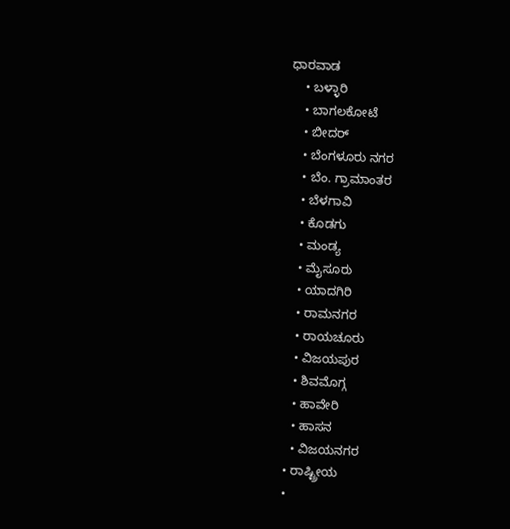ಧಾರವಾಡ
    • ಬಳ್ಳಾರಿ
    • ಬಾಗಲಕೋಟೆ
    • ಬೀದರ್
    • ಬೆಂಗಳೂರು ನಗರ
    • ಬೆಂ. ಗ್ರಾಮಾಂತರ
    • ಬೆಳಗಾವಿ
    • ಕೊಡಗು
    • ಮಂಡ್ಯ
    • ಮೈಸೂರು
    • ಯಾದಗಿರಿ
    • ರಾಮನಗರ
    • ರಾಯಚೂರು
    • ವಿಜಯಪುರ
    • ಶಿವಮೊಗ್ಗ
    • ಹಾವೇರಿ
    • ಹಾಸನ
    • ವಿಜಯನಗರ
  • ರಾಷ್ಟ್ರೀಯ
  •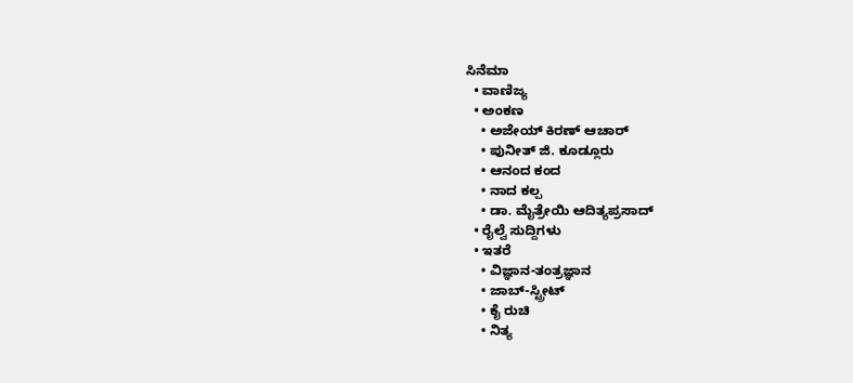ಸಿನೆಮಾ
  • ವಾಣಿಜ್ಯ
  • ಅಂಕಣ
    • ಅಜೇಯ್ ಕಿರಣ್ ಆಚಾರ್
    • ಪುನೀತ್ ಜಿ. ಕೂಡ್ಲೂರು
    • ಆನಂದ ಕಂದ
    • ನಾದ ಕಲ್ಪ
    • ಡಾ. ಮೈತ್ರೇಯಿ ಆದಿತ್ಯಪ್ರಸಾದ್
  • ರೈಲ್ವೆ ಸುದ್ದಿಗಳು
  • ಇತರೆ
    • ವಿಜ್ಞಾನ-ತಂತ್ರಜ್ಞಾನ
    • ಜಾಬ್-ಸ್ಟ್ರೀಟ್
    • ಕೈ ರುಚಿ
    • ನಿತ್ಯ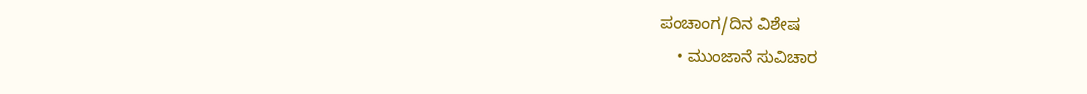ಪಂಚಾಂಗ/ದಿನ ವಿಶೇಷ
    • ಮುಂಜಾನೆ ಸುವಿಚಾರ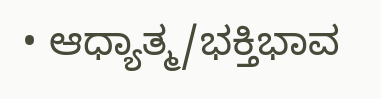• ಆಧ್ಯಾತ್ಮ/ಭಕ್ತಿಭಾವ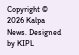Copyright © 2026 Kalpa News. Designed by KIPL